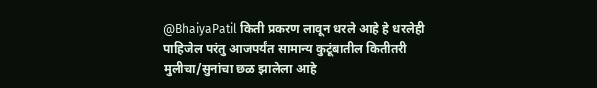@BhaiyaPatil किती प्रकरण लावून धरले आहे हे धरलेही पाहिजेल परंतु आजपर्यंत सामान्य कुटूंबातील कितीतरी मुलीचा/सुनांचा छळ झालेला आहे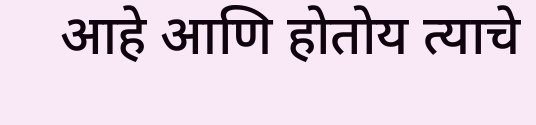आहे आणि होतोय त्याचे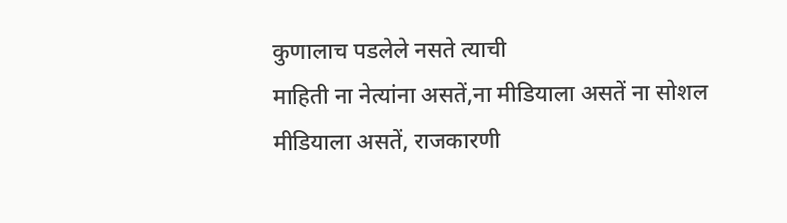कुणालाच पडलेले नसते त्याची
माहिती ना नेत्यांना असतें,ना मीडियाला असतें ना सोशल मीडियाला असतें, राजकारणी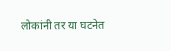लोकांनी तर या घटनेत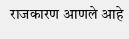राजकारण आणले आहे